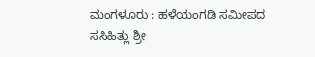ಮಂಗಳೂರು : ಹಳೆಯಂಗಡಿ ಸಮೀಪದ ಸಸಿಹಿತ್ಲು ಶ್ರೀ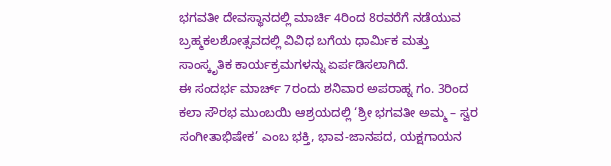ಭಗವತೀ ದೇವಸ್ಥಾನದಲ್ಲಿ ಮಾರ್ಚಿ 4ರಿಂದ 8ರವರೆಗೆ ನಡೆಯುವ ಬ್ರಹ್ಮಕಲಶೋತ್ಸವದಲ್ಲಿ ವಿವಿಧ ಬಗೆಯ ಧಾರ್ಮಿಕ ಮತ್ತು ಸಾಂಸ್ಕೃತಿಕ ಕಾರ್ಯಕ್ರಮಗಳನ್ನು ಏರ್ಪಡಿಸಲಾಗಿದೆ.
ಈ ಸಂದರ್ಭ ಮಾರ್ಚ್ 7ರಂದು ಶನಿವಾರ ಅಪರಾಹ್ನ ಗಂ. 3ರಿಂದ ಕಲಾ ಸೌರಭ ಮುಂಬಯಿ ಆಶ್ರಯದಲ್ಲಿ ‘ಶ್ರೀ ಭಗವತೀ ಅಮ್ಮ – ಸ್ವರ ಸಂಗೀತಾಭಿಷೇಕ’ ಎಂಬ ಭಕ್ತಿ, ಭಾವ-ಜಾನಪದ, ಯಕ್ಷಗಾಯನ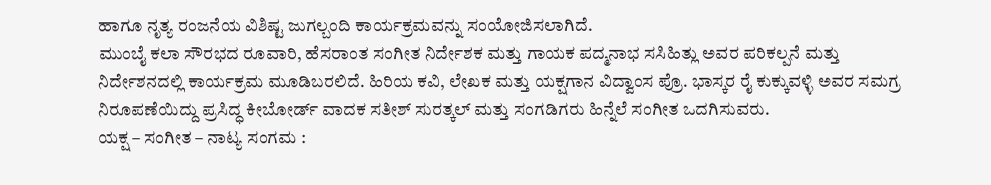ಹಾಗೂ ನೃತ್ಯ ರಂಜನೆಯ ವಿಶಿಷ್ಟ ಜುಗಲ್ಬಂದಿ ಕಾರ್ಯಕ್ರಮವನ್ನು ಸಂಯೋಜಿಸಲಾಗಿದೆ.
ಮುಂಬೈ ಕಲಾ ಸೌರಭದ ರೂವಾರಿ, ಹೆಸರಾಂತ ಸಂಗೀತ ನಿರ್ದೇಶಕ ಮತ್ತು ಗಾಯಕ ಪದ್ಮನಾಭ ಸಸಿಹಿತ್ಲು ಅವರ ಪರಿಕಲ್ಪನೆ ಮತ್ತು ನಿರ್ದೇಶನದಲ್ಲಿ ಕಾರ್ಯಕ್ರಮ ಮೂಡಿಬರಲಿದೆ. ಹಿರಿಯ ಕವಿ, ಲೇಖಕ ಮತ್ತು ಯಕ್ಷಗಾನ ವಿದ್ವಾಂಸ ಪ್ರೊ. ಭಾಸ್ಕರ ರೈ ಕುಕ್ಕುವಳ್ಳಿ ಅವರ ಸಮಗ್ರ ನಿರೂಪಣೆಯಿದ್ದು ಪ್ರಸಿದ್ಧ ಕೀಬೋರ್ಡ್ ವಾದಕ ಸತೀಶ್ ಸುರತ್ಕಲ್ ಮತ್ತು ಸಂಗಡಿಗರು ಹಿನ್ನೆಲೆ ಸಂಗೀತ ಒದಗಿಸುವರು.
ಯಕ್ಷ – ಸಂಗೀತ – ನಾಟ್ಯ ಸಂಗಮ :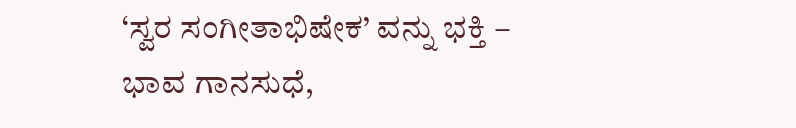‘ಸ್ವರ ಸಂಗೀತಾಭಿಷೇಕ’ ವನ್ನು ಭಕ್ತಿ – ಭಾವ ಗಾನಸುಧೆ,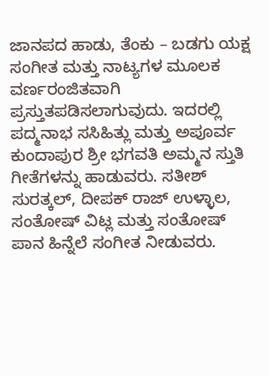ಜಾನಪದ ಹಾಡು, ತೆಂಕು – ಬಡಗು ಯಕ್ಷ ಸಂಗೀತ ಮತ್ತು ನಾಟ್ಯಗಳ ಮೂಲಕ ವರ್ಣರಂಜಿತವಾಗಿ ಪ್ರಸ್ತುತಪಡಿಸಲಾಗುವುದು. ಇದರಲ್ಲಿ ಪದ್ಮನಾಭ ಸಸಿಹಿತ್ಲು ಮತ್ತು ಅಪೂರ್ವ ಕುಂದಾಪುರ ಶ್ರೀ ಭಗವತಿ ಅಮ್ಮನ ಸ್ತುತಿ ಗೀತೆಗಳನ್ನು ಹಾಡುವರು. ಸತೀಶ್ ಸುರತ್ಕಲ್, ದೀಪಕ್ ರಾಜ್ ಉಳ್ಳಾಲ, ಸಂತೋಷ್ ವಿಟ್ಲ ಮತ್ತು ಸಂತೋಷ್ ಪಾನ ಹಿನ್ನೆಲೆ ಸಂಗೀತ ನೀಡುವರು.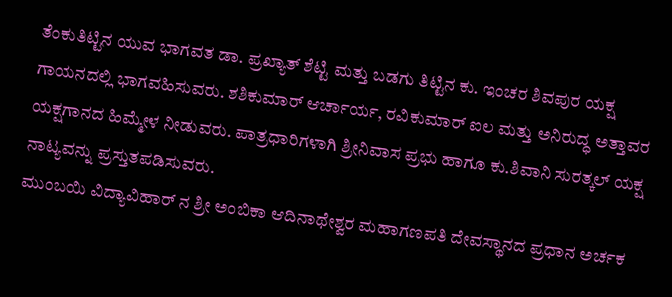ತೆಂಕುತಿಟ್ಟಿನ ಯುವ ಭಾಗವತ ಡಾ. ಪ್ರಖ್ಯಾತ್ ಶೆಟ್ಟಿ ಮತ್ತು ಬಡಗು ತಿಟ್ಟಿನ ಕು. ಇಂಚರ ಶಿವಪುರ ಯಕ್ಷ ಗಾಯನದಲ್ಲಿ ಭಾಗವಹಿಸುವರು. ಶಶಿಕುಮಾರ್ ಆರ್ಚಾರ್ಯ, ರವಿಕುಮಾರ್ ಐಲ ಮತ್ತು ಅನಿರುದ್ಧ ಅತ್ತಾವರ ಯಕ್ಷಗಾನದ ಹಿಮ್ಮೇಳ ನೀಡುವರು. ಪಾತ್ರಧಾರಿಗಳಾಗಿ ಶ್ರೀನಿವಾಸ ಪ್ರಭು ಹಾಗೂ ಕು.ಶಿವಾನಿ ಸುರತ್ಕಲ್ ಯಕ್ಷ ನಾಟ್ಯವನ್ನು ಪ್ರಸ್ತುತಪಡಿಸುವರು.
ಮುಂಬಯಿ ವಿದ್ಯಾವಿಹಾರ್ ನ ಶ್ರೀ ಅಂಬಿಕಾ ಆದಿನಾಥೇಶ್ವರ ಮಹಾಗಣಪತಿ ದೇವಸ್ಥಾನದ ಪ್ರಧಾನ ಅರ್ಚಕ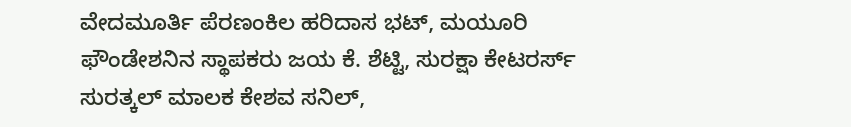ವೇದಮೂರ್ತಿ ಪೆರಣಂಕಿಲ ಹರಿದಾಸ ಭಟ್, ಮಯೂರಿ ಫೌಂಡೇಶನಿನ ಸ್ಥಾಪಕರು ಜಯ ಕೆ. ಶೆಟ್ಟಿ, ಸುರಕ್ಷಾ ಕೇಟರರ್ಸ್ ಸುರತ್ಕಲ್ ಮಾಲಕ ಕೇಶವ ಸನಿಲ್,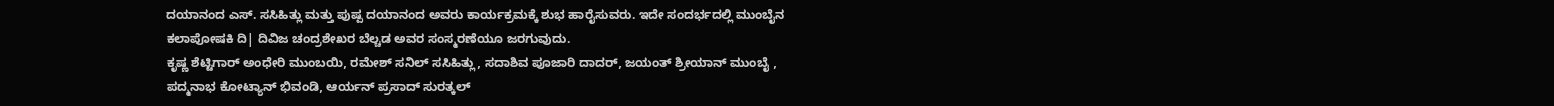ದಯಾನಂದ ಎಸ್. ಸಸಿಹಿತ್ಲು ಮತ್ತು ಪುಷ್ಪ ದಯಾನಂದ ಅವರು ಕಾರ್ಯಕ್ರಮಕ್ಕೆ ಶುಭ ಹಾರೈಸುವರು. ಇದೇ ಸಂದರ್ಭದಲ್ಲಿ ಮುಂಬೈನ ಕಲಾಪೋಷಕಿ ದಿ| ದಿವಿಜ ಚಂದ್ರಶೇಖರ ಬೆಲ್ಚಡ ಅವರ ಸಂಸ್ಮರಣೆಯೂ ಜರಗುವುದು.
ಕೃಷ್ಣ ಶೆಟ್ಟಿಗಾರ್ ಅಂಧೇರಿ ಮುಂಬಯಿ, ರಮೇಶ್ ಸನಿಲ್ ಸಸಿಹಿತ್ಲು, ಸದಾಶಿವ ಪೂಜಾರಿ ದಾದರ್, ಜಯಂತ್ ಶ್ರೀಯಾನ್ ಮುಂಬೈ , ಪದ್ಮನಾಭ ಕೋಟ್ಯಾನ್ ಭಿವಂಡಿ, ಆರ್ಯನ್ ಪ್ರಸಾದ್ ಸುರತ್ಕಲ್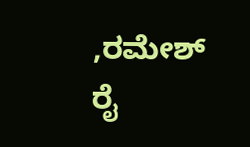,ರಮೇಶ್ ರೈ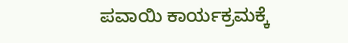ಪವಾಯಿ ಕಾರ್ಯಕ್ರಮಕ್ಕೆ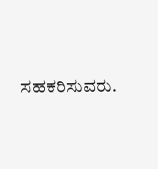ಸಹಕರಿಸುವರು.